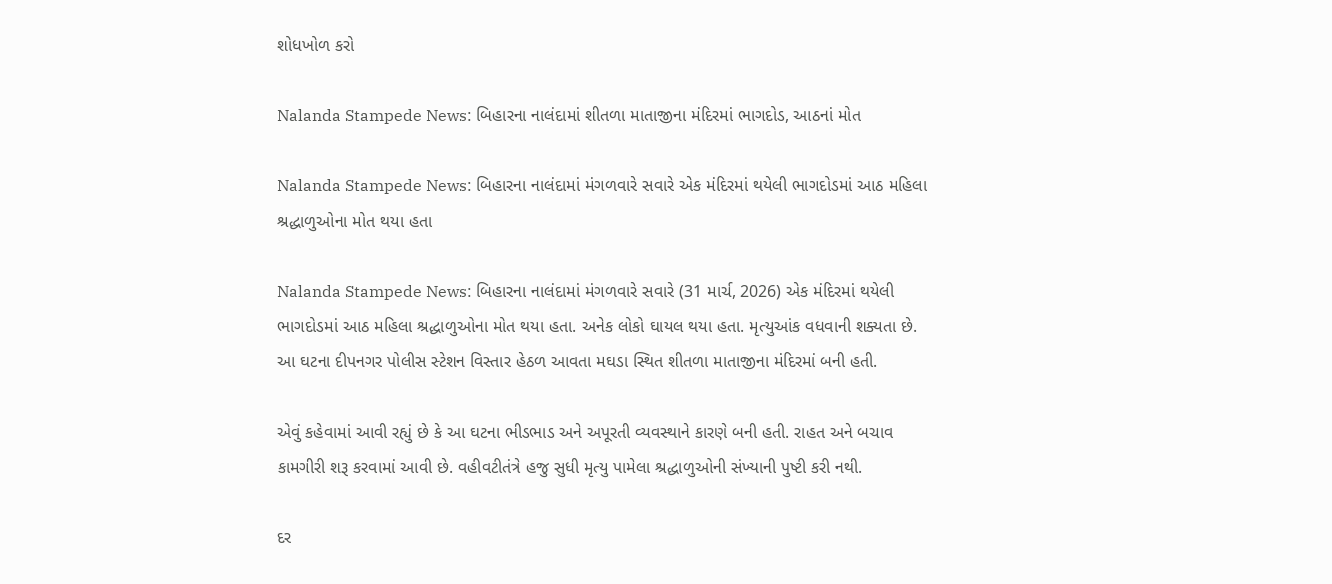શોધખોળ કરો

Nalanda Stampede News: બિહારના નાલંદામાં શીતળા માતાજીના મંદિરમાં ભાગદોડ, આઠનાં મોત

Nalanda Stampede News: બિહારના નાલંદામાં મંગળવારે સવારે એક મંદિરમાં થયેલી ભાગદોડમાં આઠ મહિલા શ્રદ્ધાળુઓના મોત થયા હતા

Nalanda Stampede News: બિહારના નાલંદામાં મંગળવારે સવારે (31 માર્ચ, 2026) એક મંદિરમાં થયેલી ભાગદોડમાં આઠ મહિલા શ્રદ્ધાળુઓના મોત થયા હતા. અનેક લોકો ઘાયલ થયા હતા. મૃત્યુઆંક વધવાની શક્યતા છે. આ ઘટના દીપનગર પોલીસ સ્ટેશન વિસ્તાર હેઠળ આવતા મઘડા સ્થિત શીતળા માતાજીના મંદિરમાં બની હતી.

એવું કહેવામાં આવી રહ્યું છે કે આ ઘટના ભીડભાડ અને અપૂરતી વ્યવસ્થાને કારણે બની હતી. રાહત અને બચાવ કામગીરી શરૂ કરવામાં આવી છે. વહીવટીતંત્રે હજુ સુધી મૃત્યુ પામેલા શ્રદ્ધાળુઓની સંખ્યાની પુષ્ટી કરી નથી.

દર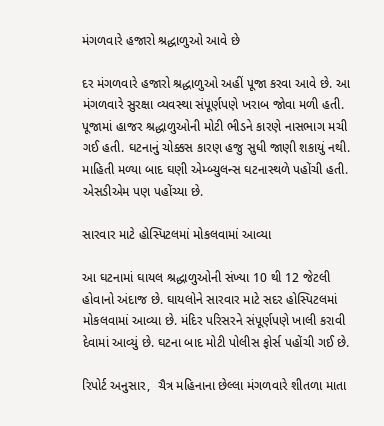મંગળવારે હજારો શ્રદ્ધાળુઓ આવે છે

દર મંગળવારે હજારો શ્રદ્ધાળુઓ અહીં પૂજા કરવા આવે છે. આ મંગળવારે સુરક્ષા વ્યવસ્થા સંપૂર્ણપણે ખરાબ જોવા મળી હતી. પૂજામાં હાજર શ્રદ્ધાળુઓની મોટી ભીડને કારણે નાસભાગ મચી ગઈ હતી. ઘટનાનું ચોક્કસ કારણ હજુ સુધી જાણી શકાયું નથી. માહિતી મળ્યા બાદ ઘણી એમ્બ્યુલન્સ ઘટનાસ્થળે પહોંચી હતી. એસડીએમ પણ પહોંચ્યા છે.

સારવાર માટે હોસ્પિટલમાં મોકલવામાં આવ્યા

આ ઘટનામાં ઘાયલ શ્રદ્ધાળુઓની સંખ્યા 10 થી 12 જેટલી હોવાનો અંદાજ છે. ઘાયલોને સારવાર માટે સદર હોસ્પિટલમાં મોકલવામાં આવ્યા છે. મંદિર પરિસરને સંપૂર્ણપણે ખાલી કરાવી દેવામાં આવ્યું છે. ઘટના બાદ મોટી પોલીસ ફોર્સ પહોંચી ગઈ છે.

રિપોર્ટ અનુસાર,  ચૈત્ર મહિનાના છેલ્લા મંગળવારે શીતળા માતા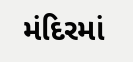મંદિરમાં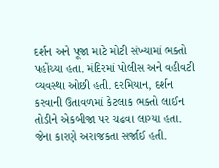દર્શન અને પૂજા માટે મોટી સંખ્યામાં ભક્તો પહોંચ્યા હતા. મંદિરમાં પોલીસ અને વહીવટી વ્યવસ્થા ઓછી હતી. દરમિયાન, દર્શન કરવાની ઉતાવળમાં કેટલાક ભક્તો લાઈન તોડીને એકબીજા પર ચઢવા લાગ્યા હતા. જેના કારણે અરાજકતા સર્જાઈ હતી.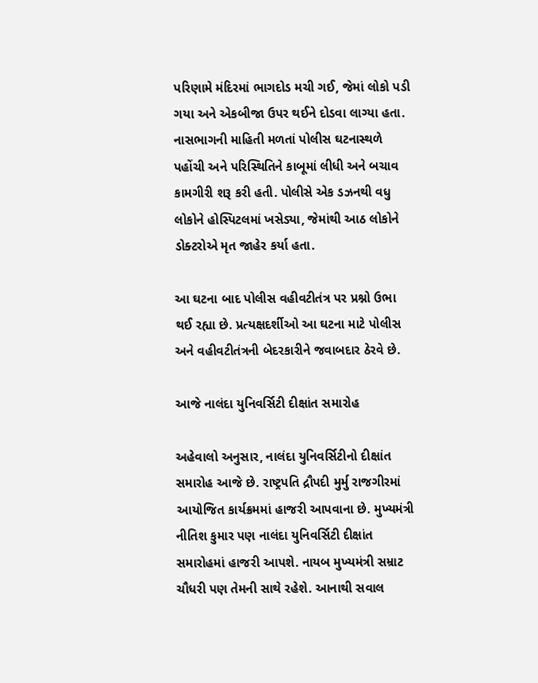પરિણામે મંદિરમાં ભાગદોડ મચી ગઈ, જેમાં લોકો પડી ગયા અને એકબીજા ઉપર થઈને દોડવા લાગ્યા હતા. નાસભાગની માહિતી મળતાં પોલીસ ઘટનાસ્થળે પહોંચી અને પરિસ્થિતિને કાબૂમાં લીધી અને બચાવ કામગીરી શરૂ કરી હતી. પોલીસે એક ડઝનથી વધુ લોકોને હોસ્પિટલમાં ખસેડ્યા, જેમાંથી આઠ લોકોને ડોક્ટરોએ મૃત જાહેર કર્યા હતા.

આ ઘટના બાદ પોલીસ વહીવટીતંત્ર પર પ્રશ્નો ઉભા થઈ રહ્યા છે. પ્રત્યક્ષદર્શીઓ આ ઘટના માટે પોલીસ અને વહીવટીતંત્રની બેદરકારીને જવાબદાર ઠેરવે છે.

આજે નાલંદા યુનિવર્સિટી દીક્ષાંત સમારોહ

અહેવાલો અનુસાર, નાલંદા યુનિવર્સિટીનો દીક્ષાંત સમારોહ આજે છે. રાષ્ટ્રપતિ દ્રૌપદી મુર્મુ રાજગીરમાં આયોજિત કાર્યક્રમમાં હાજરી આપવાના છે. મુખ્યમંત્રી નીતિશ કુમાર પણ નાલંદા યુનિવર્સિટી દીક્ષાંત સમારોહમાં હાજરી આપશે. નાયબ મુખ્યમંત્રી સમ્રાટ ચૌધરી પણ તેમની સાથે રહેશે. આનાથી સવાલ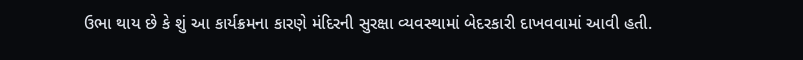ઉભા થાય છે કે શું આ કાર્યક્રમના કારણે મંદિરની સુરક્ષા વ્યવસ્થામાં બેદરકારી દાખવવામાં આવી હતી.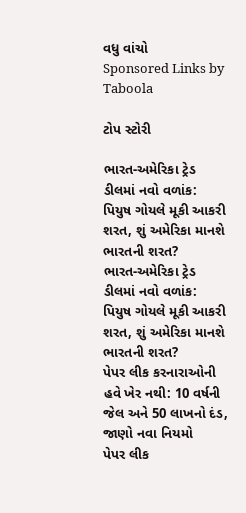વધુ વાંચો
Sponsored Links by Taboola

ટોપ સ્ટોરી

ભારત-અમેરિકા ટ્રેડ ડીલમાં નવો વળાંક: પિયુષ ગોયલે મૂકી આકરી શરત, શું અમેરિકા માનશે ભારતની શરત?
ભારત-અમેરિકા ટ્રેડ ડીલમાં નવો વળાંક: પિયુષ ગોયલે મૂકી આકરી શરત, શું અમેરિકા માનશે ભારતની શરત?
પેપર લીક કરનારાઓની હવે ખેર નથી: 10 વર્ષની જેલ અને 50 લાખનો દંડ, જાણો નવા નિયમો
પેપર લીક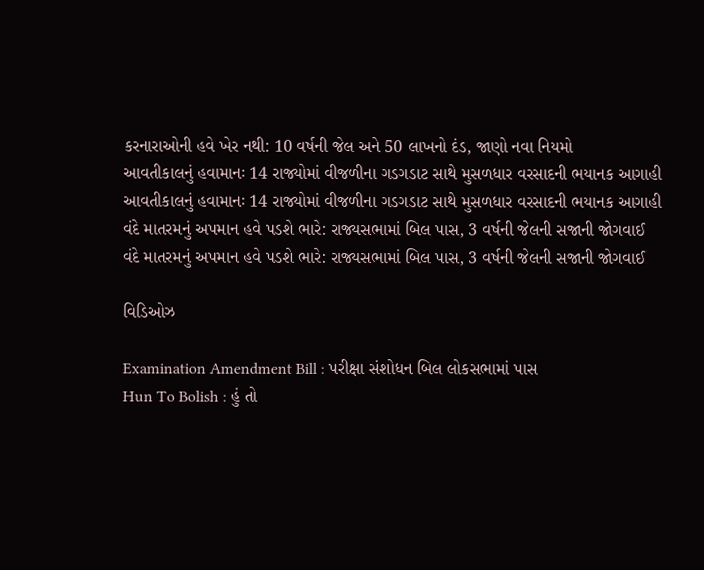કરનારાઓની હવે ખેર નથી: 10 વર્ષની જેલ અને 50 લાખનો દંડ, જાણો નવા નિયમો
આવતીકાલનું હવામાનઃ 14 રાજ્યોમાં વીજળીના ગડગડાટ સાથે મુસળધાર વરસાદની ભયાનક આગાહી
આવતીકાલનું હવામાનઃ 14 રાજ્યોમાં વીજળીના ગડગડાટ સાથે મુસળધાર વરસાદની ભયાનક આગાહી
વંદે માતરમનું અપમાન હવે પડશે ભારે: રાજ્યસભામાં બિલ પાસ, 3 વર્ષની જેલની સજાની જોગવાઈ
વંદે માતરમનું અપમાન હવે પડશે ભારે: રાજ્યસભામાં બિલ પાસ, 3 વર્ષની જેલની સજાની જોગવાઈ

વિડિઓઝ

Examination Amendment Bill : પરીક્ષા સંશોધન બિલ લોકસભામાં પાસ
Hun To Bolish : હું તો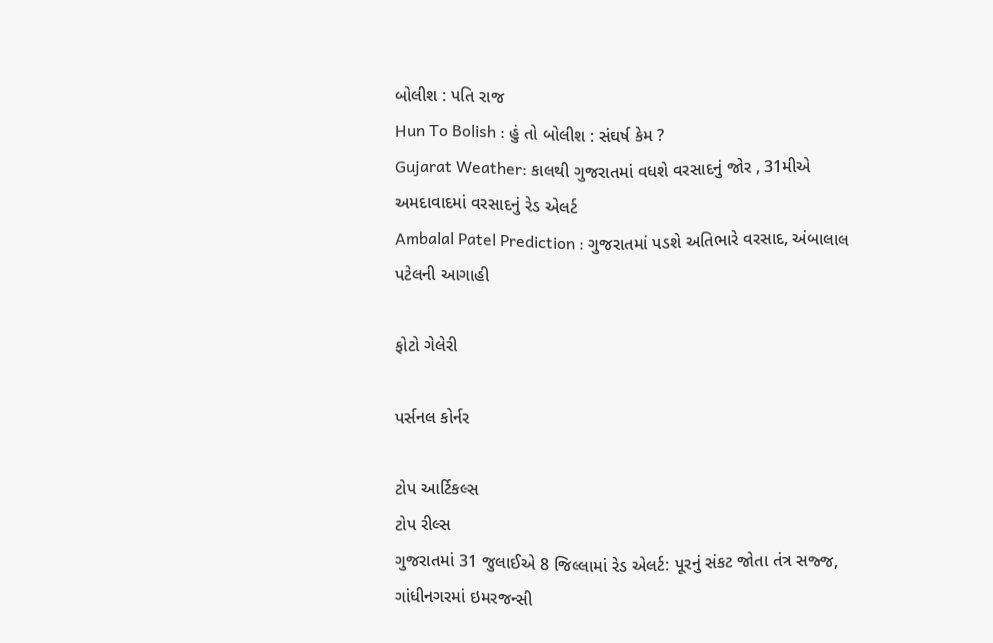બોલીશ : પતિ રાજ
Hun To Bolish : હું તો બોલીશ : સંઘર્ષ કેમ ?
Gujarat Weather: કાલથી ગુજરાતમાં વધશે વરસાદનું જોર , 31મીએ અમદાવાદમાં વરસાદનું રેડ એલર્ટ
Ambalal Patel Prediction : ગુજરાતમાં પડશે અતિભારે વરસાદ, અંબાલાલ પટેલની આગાહી

ફોટો ગેલેરી

પર્સનલ કોર્નર

ટોપ આર્ટિકલ્સ
ટોપ રીલ્સ
ગુજરાતમાં 31 જુલાઈએ 8 જિલ્લામાં રેડ એલર્ટ: પૂરનું સંકટ જોતા તંત્ર સજ્જ, ગાંધીનગરમાં ઇમરજન્સી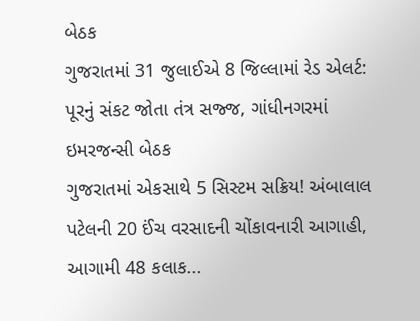બેઠક
ગુજરાતમાં 31 જુલાઈએ 8 જિલ્લામાં રેડ એલર્ટ: પૂરનું સંકટ જોતા તંત્ર સજ્જ, ગાંધીનગરમાં ઇમરજન્સી બેઠક
ગુજરાતમાં એકસાથે 5 સિસ્ટમ સક્રિય! અંબાલાલ પટેલની 20 ઈંચ વરસાદની ચોંકાવનારી આગાહી, આગામી 48 કલાક...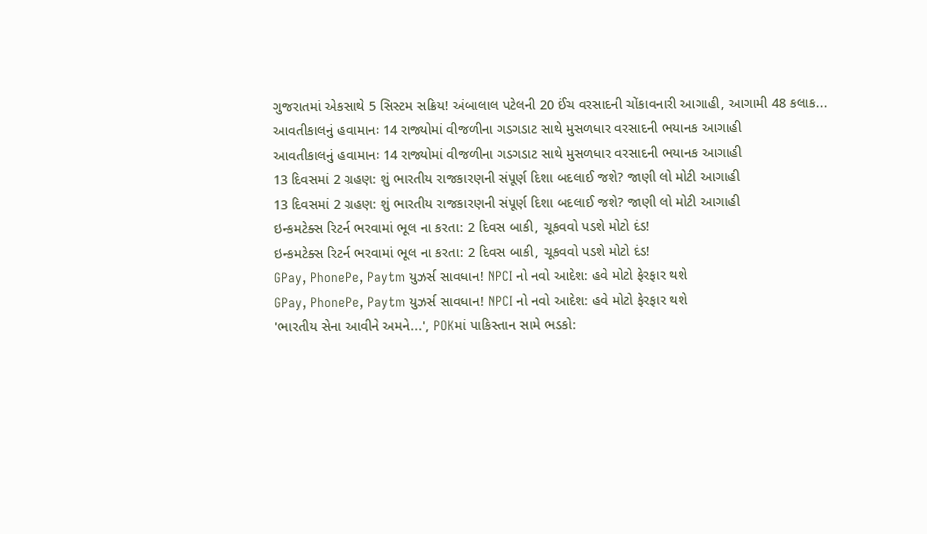ગુજરાતમાં એકસાથે 5 સિસ્ટમ સક્રિય! અંબાલાલ પટેલની 20 ઈંચ વરસાદની ચોંકાવનારી આગાહી, આગામી 48 કલાક...
આવતીકાલનું હવામાનઃ 14 રાજ્યોમાં વીજળીના ગડગડાટ સાથે મુસળધાર વરસાદની ભયાનક આગાહી
આવતીકાલનું હવામાનઃ 14 રાજ્યોમાં વીજળીના ગડગડાટ સાથે મુસળધાર વરસાદની ભયાનક આગાહી
13 દિવસમાં 2 ગ્રહણ: શું ભારતીય રાજકારણની સંપૂર્ણ દિશા બદલાઈ જશે? જાણી લો મોટી આગાહી
13 દિવસમાં 2 ગ્રહણ: શું ભારતીય રાજકારણની સંપૂર્ણ દિશા બદલાઈ જશે? જાણી લો મોટી આગાહી
ઇન્કમટેક્સ રિટર્ન ભરવામાં ભૂલ ના કરતા: 2 દિવસ બાકી, ચૂકવવો પડશે મોટો દંડ!
ઇન્કમટેક્સ રિટર્ન ભરવામાં ભૂલ ના કરતા: 2 દિવસ બાકી, ચૂકવવો પડશે મોટો દંડ!
GPay, PhonePe, Paytm યુઝર્સ સાવધાન! NPCI નો નવો આદેશ: હવે મોટો ફેરફાર થશે
GPay, PhonePe, Paytm યુઝર્સ સાવધાન! NPCI નો નવો આદેશ: હવે મોટો ફેરફાર થશે
'ભારતીય સેના આવીને અમને...', POKમાં પાકિસ્તાન સામે ભડકો: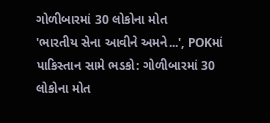ગોળીબારમાં 30 લોકોના મોત
'ભારતીય સેના આવીને અમને...', POKમાં પાકિસ્તાન સામે ભડકો: ગોળીબારમાં 30 લોકોના મોત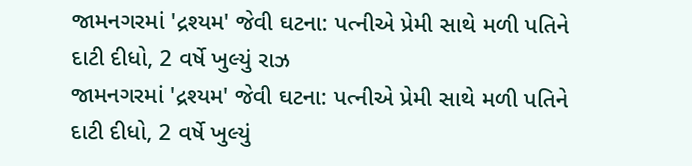જામનગરમાં 'દ્રશ્યમ' જેવી ઘટના: પત્નીએ પ્રેમી સાથે મળી પતિને દાટી દીધો, 2 વર્ષે ખુલ્યું રાઝ
જામનગરમાં 'દ્રશ્યમ' જેવી ઘટના: પત્નીએ પ્રેમી સાથે મળી પતિને દાટી દીધો, 2 વર્ષે ખુલ્યું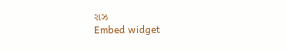રાઝ
Embed widget